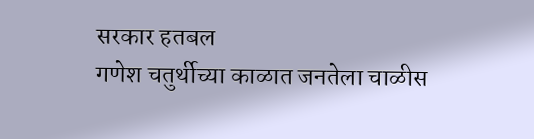सरकार हतबल
गणेश चतुर्थीच्या काळात जनतेला चाळीस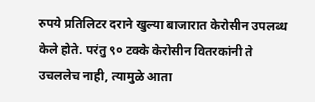रुपये प्रतिलिटर दराने खुल्या बाजारात केरोसीन उपलब्ध केले होते. परंतु ९० टक्के केरोसीन वितरकांनी ते उचललेच नाही, त्यामुळे आता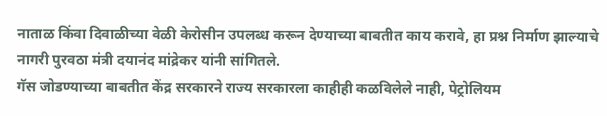नाताळ किंवा दिवाळीच्या वेळी केरोसीन उपलब्ध करून देण्याच्या बाबतीत काय करावे, हा प्रश्न निर्माण झाल्याचे नागरी पुरवठा मंत्री दयानंद मांद्रेकर यांनी सांगितले.
गॅस जोडण्याच्या बाबतीत केंद्र सरकारने राज्य सरकारला काहीही कळविलेले नाही, पेट्रोलियम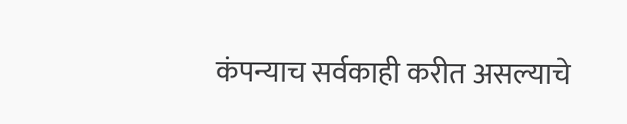कंपन्याच सर्वकाही करीत असल्याचे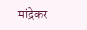मांद्रेकर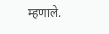म्हणाले.